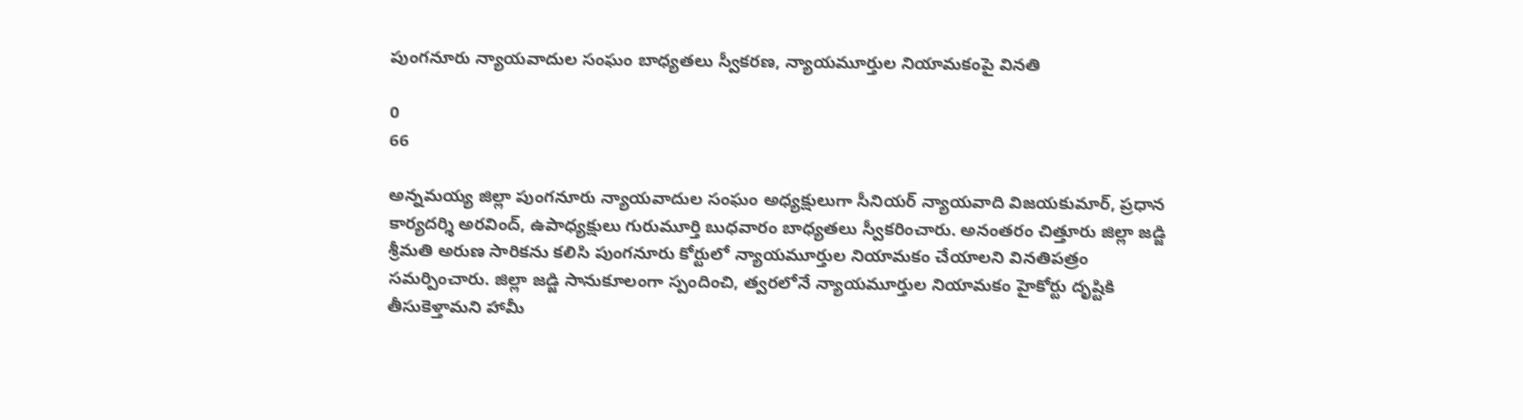పుంగనూరు న్యాయవాదుల సంఘం బాధ్యతలు స్వీకరణ, న్యాయమూర్తుల నియామకంపై వినతి

0
66

అన్నమయ్య జిల్లా పుంగనూరు న్యాయవాదుల సంఘం అధ్యక్షులుగా సీనియర్ న్యాయవాది విజయకుమార్, ప్రధాన కార్యదర్శి అరవింద్, ఉపాధ్యక్షులు గురుమూర్తి బుధవారం బాధ్యతలు స్వీకరించారు. అనంతరం చిత్తూరు జిల్లా జడ్జి శ్రీమతి అరుణ సారికను కలిసి పుంగనూరు కోర్టులో న్యాయమూర్తుల నియామకం చేయాలని వినతిపత్రం సమర్పించారు. జిల్లా జడ్జి సానుకూలంగా స్పందించి, త్వరలోనే న్యాయమూర్తుల నియామకం హైకోర్టు దృష్టికి తీసుకెళ్తామని హామీ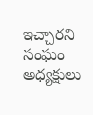ఇచ్చారని సంఘం అధ్యక్షులు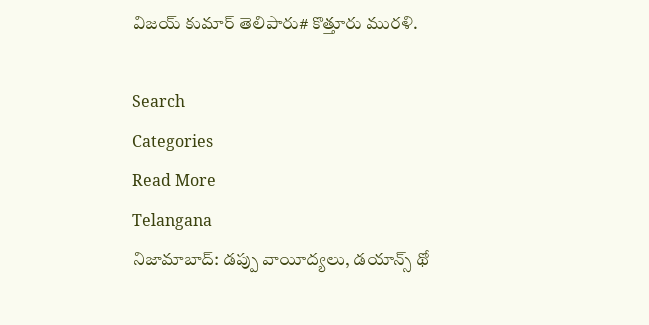విజయ్ కుమార్ తెలిపారు# కొత్తూరు మురళి.

Search
Categories
Read More
Telangana
నిజామాబాద్: డప్పు వాయీద్యలు, డయాన్స్ థో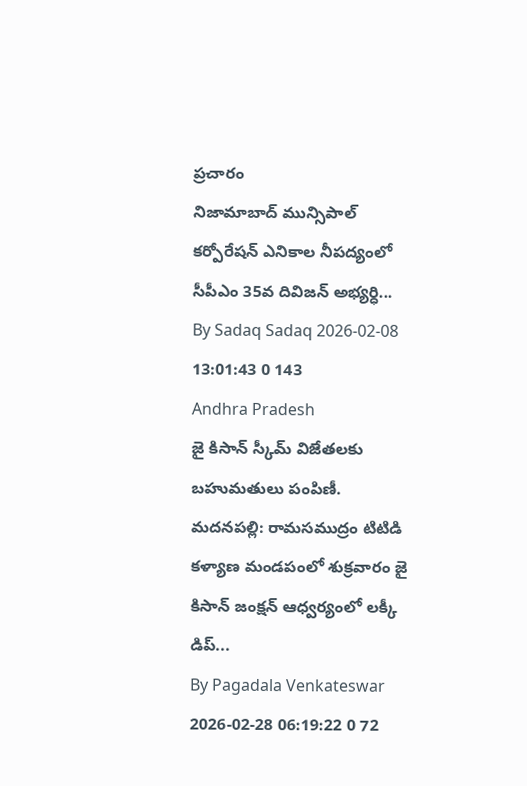ప్రచారం
నిజామాబాద్‌ మున్సిపాల్‌ కర్పోరేషన్‌ ఎనికాల నీపద్యంలో సీపీఎం 35వ దివిజన్ అభ్యర్ధి...
By Sadaq Sadaq 2026-02-08 13:01:43 0 143
Andhra Pradesh
జై కిసాన్ స్కీమ్ విజేతలకు బహుమతులు పంపిణీ.
మదనపల్లి: రామసముద్రం టిటిడి కళ్యాణ మండపంలో శుక్రవారం జై కిసాన్ జంక్షన్ ఆధ్వర్యంలో లక్కీ డిప్...
By Pagadala Venkateswar 2026-02-28 06:19:22 0 72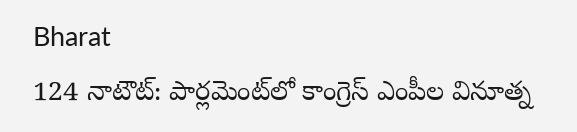Bharat
124 నాటౌట్: పార్లమెంట్‌లో కాంగ్రెస్ ఎంపీల వినూత్న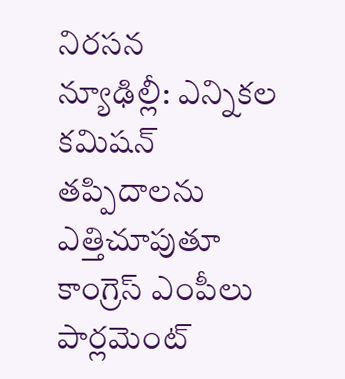నిరసన
న్యూఢిల్లీ: ఎన్నికల కమిషన్ తప్పిదాలను ఎత్తిచూపుతూ కాంగ్రెస్ ఎంపీలు పార్లమెంట్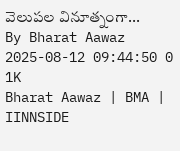వెలుపల వినూత్నంగా...
By Bharat Aawaz 2025-08-12 09:44:50 0 1K
Bharat Aawaz | BMA | IINNSIDE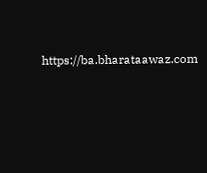https://ba.bharataawaz.com